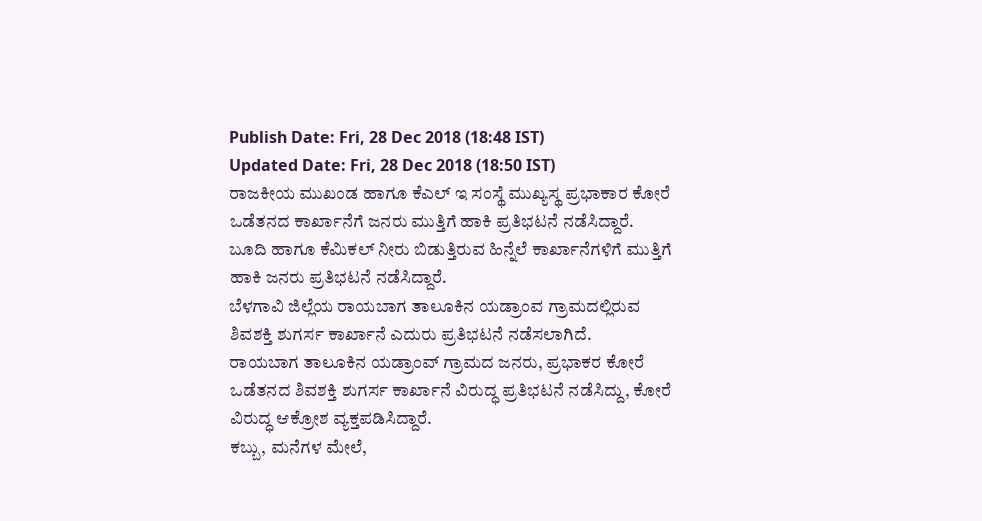Publish Date: Fri, 28 Dec 2018 (18:48 IST)
Updated Date: Fri, 28 Dec 2018 (18:50 IST)
ರಾಜಕೀಯ ಮುಖಂಡ ಹಾಗೂ ಕೆಎಲ್ ಇ ಸಂಸ್ಥೆ ಮುಖ್ಯಸ್ಥ ಪ್ರಭಾಕಾರ ಕೋರೆ ಒಡೆತನದ ಕಾರ್ಖಾನೆಗೆ ಜನರು ಮುತ್ತಿಗೆ ಹಾಕಿ ಪ್ರತಿಭಟನೆ ನಡೆಸಿದ್ದಾರೆ.
ಬೂದಿ ಹಾಗೂ ಕೆಮಿಕಲ್ ನೀರು ಬಿಡುತ್ತಿರುವ ಹಿನ್ನೆಲೆ ಕಾರ್ಖಾನೆಗಳಿಗೆ ಮುತ್ತಿಗೆ ಹಾಕಿ ಜನರು ಪ್ರತಿಭಟನೆ ನಡೆಸಿದ್ದಾರೆ.
ಬೆಳಗಾವಿ ಜಿಲ್ಲೆಯ ರಾಯಬಾಗ ತಾಲೂಕಿನ ಯಡ್ರಾಂವ ಗ್ರಾಮದಲ್ಲಿರುವ ಶಿವಶಕ್ತಿ ಶುಗರ್ಸ ಕಾರ್ಖಾನೆ ಎದುರು ಪ್ರತಿಭಟನೆ ನಡೆಸಲಾಗಿದೆ.
ರಾಯಬಾಗ ತಾಲೂಕಿನ ಯಡ್ರಾಂವ್ ಗ್ರಾಮದ ಜನರು, ಪ್ರಭಾಕರ ಕೋರೆ ಒಡೆತನದ ಶಿವಶಕ್ತಿ ಶುಗರ್ಸ ಕಾರ್ಖಾನೆ ವಿರುದ್ಧ ಪ್ರತಿಭಟನೆ ನಡೆಸಿದ್ದು, ಕೋರೆ ವಿರುದ್ಧ ಆಕ್ರೋಶ ವ್ಯಕ್ತಪಡಿಸಿದ್ದಾರೆ.
ಕಬ್ಬು, ಮನೆಗಳ ಮೇಲೆ,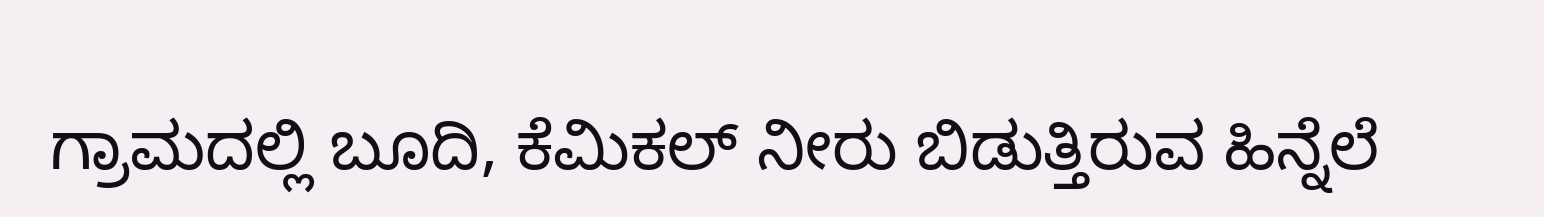ಗ್ರಾಮದಲ್ಲಿ ಬೂದಿ, ಕೆಮಿಕಲ್ ನೀರು ಬಿಡುತ್ತಿರುವ ಹಿನ್ನೆಲೆ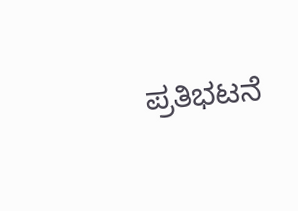ಪ್ರತಿಭಟನೆ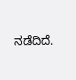ನಡೆದಿದೆ.